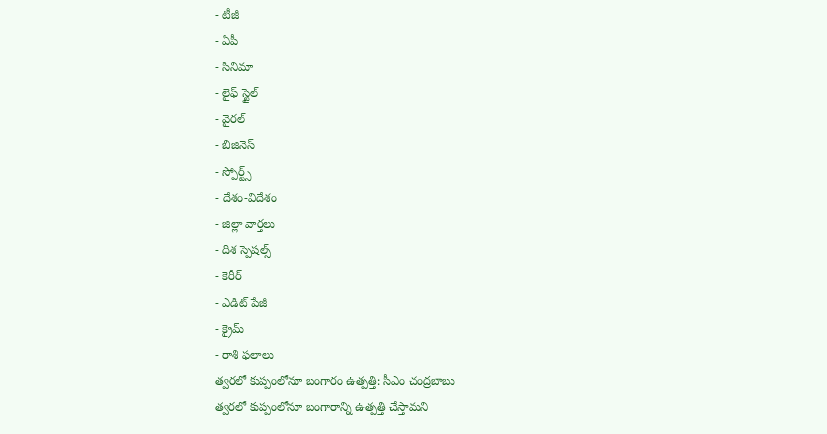- టీజీ
- ఏపీ
- సినిమా
- లైఫ్ స్టైల్
- వైరల్
- బిజినెస్
- స్పోర్ట్స్
- దేశం-విదేశం
- జిల్లా వార్తలు
- దిశ స్పెషల్స్
- కెరీర్
- ఎడిట్ పేజీ
- క్రైమ్
- రాశి ఫలాలు
త్వరలో కుప్పంలోనూ బంగారం ఉత్పత్తి: సీఎం చంద్రబాబు
త్వరలో కుప్పంలోనూ బంగారాన్ని ఉత్పత్తి చేస్తామని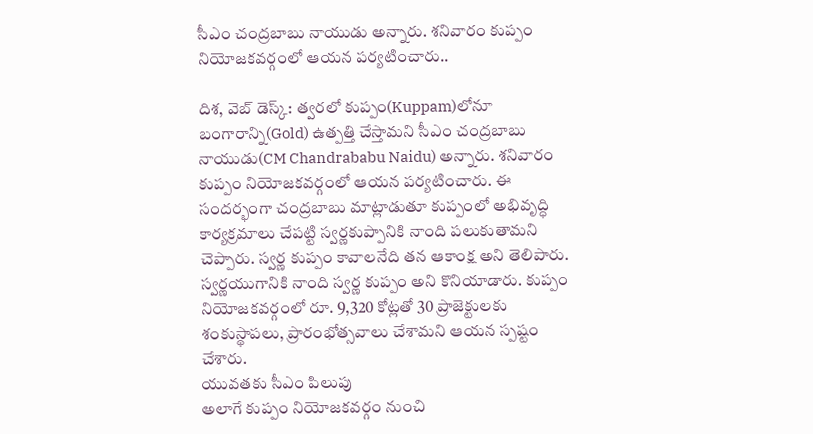సీఎం చంద్రబాబు నాయుడు అన్నారు. శనివారం కుప్పం నియోజకవర్గంలో ఆయన పర్యటించారు..

దిశ, వెబ్ డెస్క్: త్వరలో కుప్పం(Kuppam)లోనూ బంగారాన్ని(Gold) ఉత్పత్తి చేస్తామని సీఎం చంద్రబాబు నాయుడు(CM Chandrababu Naidu) అన్నారు. శనివారం కుప్పం నియోజకవర్గంలో ఆయన పర్యటించారు. ఈ సందర్భంగా చంద్రబాబు మాట్లాడుతూ కుప్పంలో అభివృద్ధి కార్యక్రమాలు చేపట్టి స్వర్ణకుప్పానికి నాంది పలుకుతామని చెప్పారు. స్వర్ణ కుప్పం కావాలనేది తన ఆకాంక్ష అని తెలిపారు. స్వర్ణయుగానికి నాంది స్వర్ణ కుప్పం అని కొనియాడారు. కుప్పం నియోజకవర్గంలో రూ. 9,320 కోట్లతో 30 ప్రాజెక్టులకు శంకుస్థాపలు, ప్రారంభోత్సవాలు చేశామని ఆయన స్పష్టం చేశారు.
యువతకు సీఎం పిలుపు
అలాగే కుప్పం నియోజకవర్గం నుంచి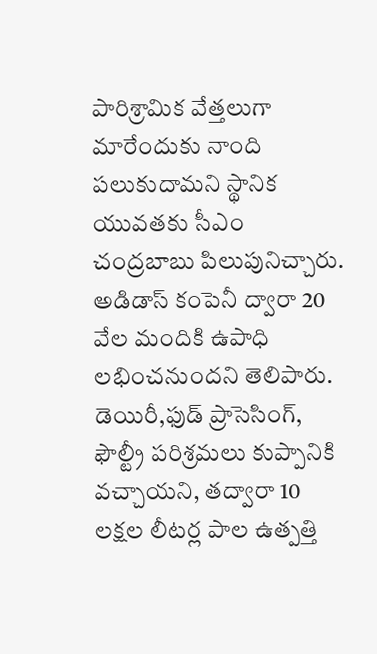పారిశ్రామిక వేత్తలుగా మారేందుకు నాంది పలుకుదామని స్థానిక యువతకు సీఎం చంద్రబాబు పిలుపునిచ్చారు. అడిడాస్ కంపెనీ ద్వారా 20 వేల మందికి ఉపాధి లభించనుందని తెలిపారు. డెయిరీ,ఫుడ్ ప్రాసెసింగ్, ఫౌల్ట్రీ పరిశ్రమలు కుప్పానికి వచ్చాయని, తద్వారా 10 లక్షల లీటర్ల పాల ఉత్పత్తి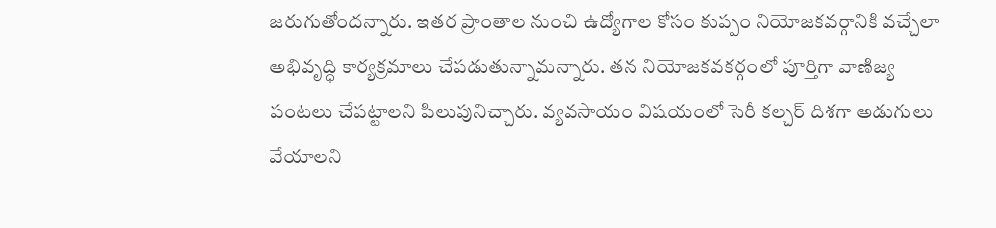జరుగుతోందన్నారు. ఇతర ప్రాంతాల నుంచి ఉద్యోగాల కోసం కుప్పం నియోజకవర్గానికి వచ్చేలా అభివృద్ధి కార్యక్రమాలు చేపడుతున్నామన్నారు. తన నియోజకవకర్గంలో పూర్తిగా వాణిజ్య పంటలు చేపట్టాలని పిలుపునిచ్చారు. వ్యవసాయం విషయంలో సెరీ కల్చర్ దిశగా అడుగులు వేయాలని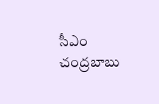సీఎం చంద్రబాబు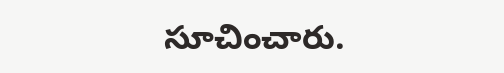సూచించారు.